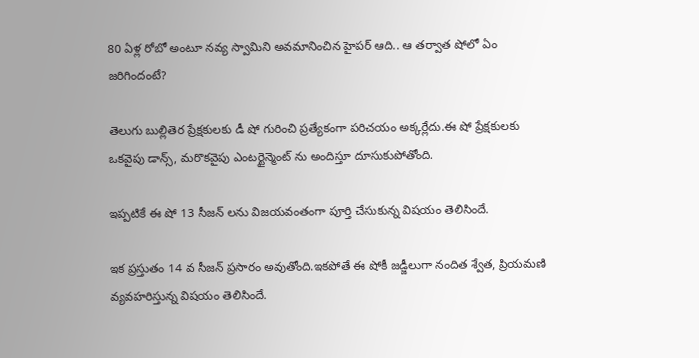80 ఏళ్ల రోబో అంటూ నవ్య స్వామిని అవమానించిన హైపర్ ఆది.. ఆ తర్వాత షోలో ఏం జరిగిందంటే?

తెలుగు బుల్లితెర ప్రేక్షకులకు డీ షో గురించి ప్రత్యేకంగా పరిచయం అక్కర్లేదు.ఈ షో ప్రేక్షకులకు ఒకవైపు డాన్స్, మరొకవైపు ఎంటర్టైన్మెంట్ ను అందిస్తూ దూసుకుపోతోంది.

ఇప్పటికే ఈ షో 13 సీజన్ లను విజయవంతంగా పూర్తి చేసుకున్న విషయం తెలిసిందే.

ఇక ప్రస్తుతం 14 వ సీజన్ ప్రసారం అవుతోంది.ఇకపోతే ఈ షోకీ జడ్జీలుగా నందిత శ్వేత, ప్రియమణి వ్యవహరిస్తున్న విషయం తెలిసిందే.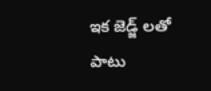ఇక జెడ్జ్ లతో పాటు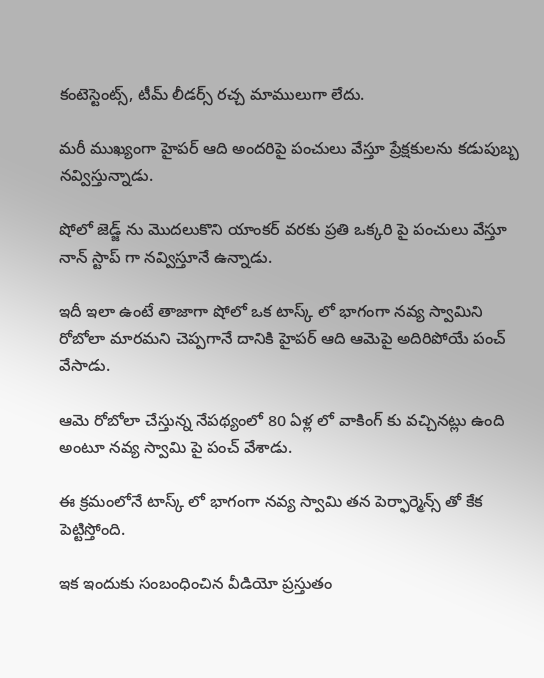కంటెస్టెంట్స్, టీమ్ లీడర్స్ రచ్చ మాములుగా లేదు.

మరీ ముఖ్యంగా హైపర్ ఆది అందరిపై పంచులు వేస్తూ ప్రేక్షకులను కడుపుబ్బ నవ్విస్తున్నాడు.

షోలో జెడ్జ్ ను మొదలుకొని యాంకర్ వరకు ప్రతి ఒక్కరి పై పంచులు వేస్తూ నాన్ స్టాప్ గా నవ్విస్తూనే ఉన్నాడు.

ఇదీ ఇలా ఉంటే తాజాగా షోలో ఒక టాస్క్ లో భాగంగా నవ్య స్వామిని రోబోలా మారమని చెప్పగానే దానికి హైపర్ ఆది ఆమెపై అదిరిపోయే పంచ్ వేసాడు.

ఆమె రోబోలా చేస్తున్న నేపథ్యంలో 80 ఏళ్ల లో వాకింగ్ కు వచ్చినట్లు ఉంది అంటూ నవ్య స్వామి పై పంచ్ వేశాడు.

ఈ క్రమంలోనే టాస్క్ లో భాగంగా నవ్య స్వామి తన పెర్ఫార్మెన్స్ తో కేక పెట్టిస్తోంది.

ఇక ఇందుకు సంబంధించిన వీడియో ప్రస్తుతం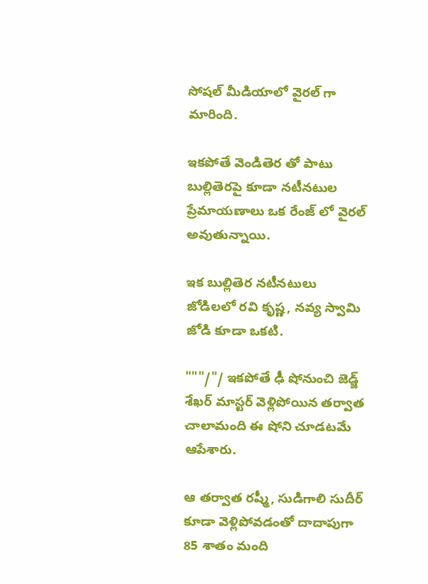సోషల్ మీడియాలో వైరల్ గా మారింది.

ఇకపోతే వెండితెర తో పాటు బుల్లితెరపై కూడా నటీనటుల ప్రేమాయణాలు ఒక రేంజ్ లో వైరల్ అవుతున్నాయి.

ఇక బుల్లితెర నటీనటులు జోడిలలో రవి కృష్ణ, నవ్య స్వామి జోడి కూడా ఒకటి.

"""/"/ ఇకపోతే ఢీ షోనుంచి జెడ్జ్ శేఖర్ మాస్టర్ వెళ్లిపోయిన తర్వాత చాలామంది ఈ షోని చూడటమే ఆపేశారు.

ఆ తర్వాత రష్మీ, సుడిగాలి సుదీర్ కూడా వెళ్లిపోవడంతో దాదాపుగా 85 శాతం మంది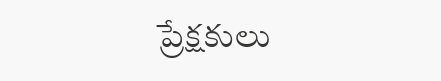ప్రేక్షకులు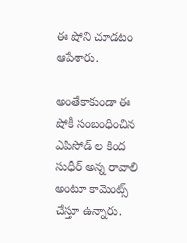ఈ షోని చూడటం ఆపేశారు.

అంతేకాకుండా ఈ షోకీ సంబంధించిన ఎపిసోడ్ ల కింద సుధీర్ అన్న రావాలి అంటూ కామెంట్స్ చేస్తూ ఉన్నారు.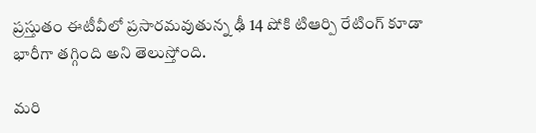ప్రస్తుతం ఈటీవీలో ప్రసారమవుతున్న ఢీ 14 షోకి టిఆర్పి రేటింగ్ కూడా భారీగా తగ్గింది అని తెలుస్తోంది.

మరి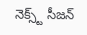నెక్స్ట్ సీజన్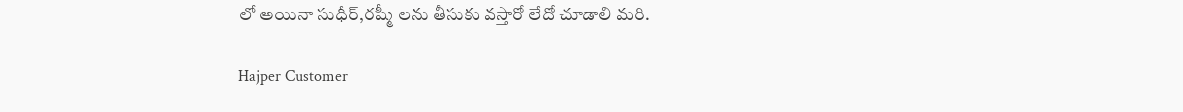లో అయినా సుధీర్,రష్మీ లను తీసుకు వస్తారో లేదో చూడాలి మరి.

Hajper Customer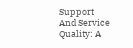Support And Service Quality: A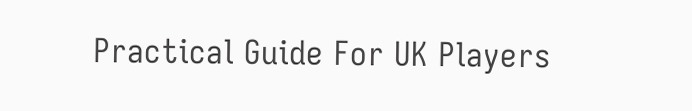Practical Guide For UK Players